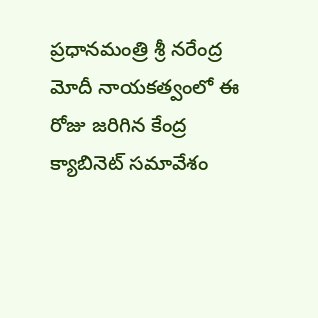ప్రధానమంత్రి శ్రీ నరేంద్ర మోదీ నాయకత్వంలో ఈ రోజు జరిగిన కేంద్ర క్యాబినెట్ సమావేశం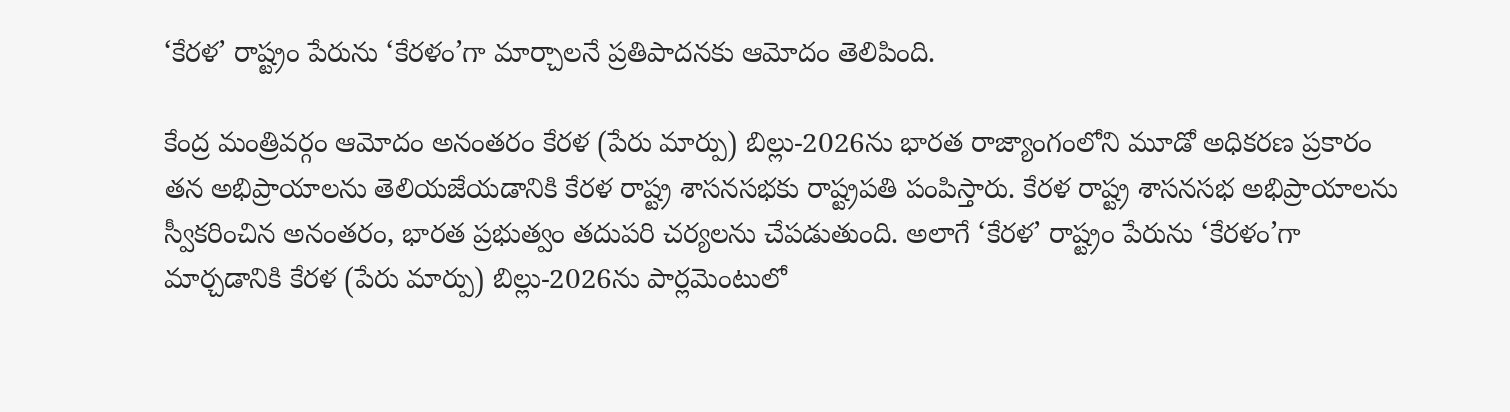‘కేరళ’ రాష్ట్రం పేరును ‘కేరళం’గా మార్చాలనే ప్రతిపాదనకు ఆమోదం తెలిపింది.

కేంద్ర మంత్రివర్గం ఆమోదం అనంతరం కేరళ (పేరు మార్పు) బిల్లు-2026ను భారత రాజ్యాంగంలోని మూడో అధికరణ ప్రకారం తన అభిప్రాయాలను తెలియజేయడానికి కేరళ రాష్ట్ర శాసనసభకు రాష్ట్రపతి పంపిస్తారు. కేరళ రాష్ట్ర శాసనసభ అభిప్రాయాలను స్వీకరించిన అనంతరం, భారత ప్రభుత్వం తదుపరి చర్యలను చేపడుతుంది. అలాగే ‘కేరళ’ రాష్ట్రం పేరును ‘కేరళం’గా మార్చడానికి కేరళ (పేరు మార్పు) బిల్లు-2026ను పార్లమెంటులో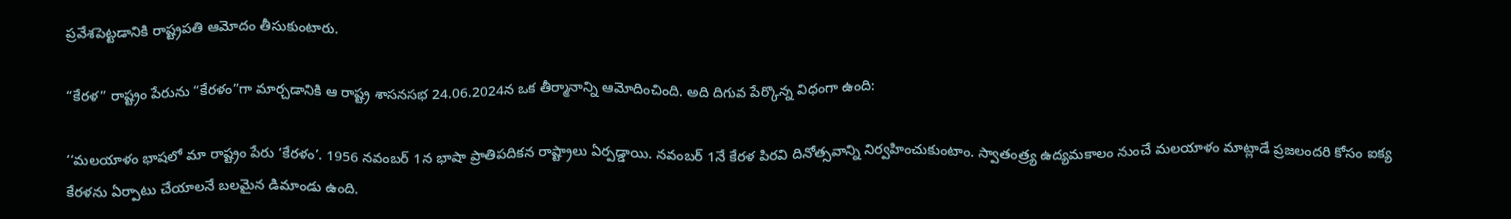ప్రవేశపెట్టడానికి రాష్ట్రపతి ఆమోదం తీసుకుంటారు.

“కేరళ” రాష్ట్రం పేరును “కేరళం”గా మార్చడానికి ఆ రాష్ట్ర శాసనసభ 24.06.2024న ఒక తీర్మానాన్ని ఆమోదించింది. అది దిగువ పేర్కొన్న విధంగా ఉంది:

‘‘మలయాళం భాషలో మా రాష్ట్రం పేరు ‘కేరళం’. 1956 నవంబర్ 1న భాషా ప్రాతిపదికన రాష్ట్రాలు ఏర్పడ్డాయి. నవంబర్ 1నే కేరళ పిరవి దినోత్సవాన్ని నిర్వహించుకుంటాం. స్వాతంత్ర్య ఉద్యమకాలం నుంచే మలయాళం మాట్లాడే ప్రజలందరి కోసం ఐక్య కేరళను ఏర్పాటు చేయాలనే బలమైన డిమాండు ఉంది.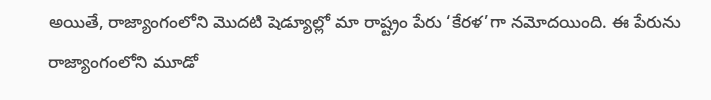అయితే, రాజ్యాంగంలోని మొదటి షెడ్యూల్లో మా రాష్ట్రం పేరు ‘కేరళ’గా నమోదయింది. ఈ పేరును రాజ్యాంగంలోని మూడో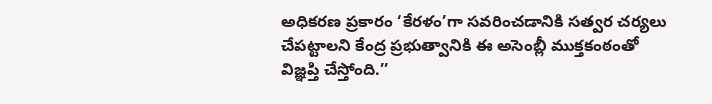అధికరణ ప్రకారం ‘కేరళం’గా సవరించడానికి సత్వర చర్యలు చేపట్టాలని కేంద్ర ప్రభుత్వానికి ఈ అసెంబ్లీ ముక్తకంఠంతో విజ్ఞప్తి చేస్తోంది.’’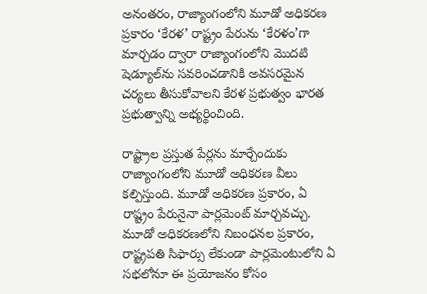అనంతరం, రాజ్యాంగంలోని మూడో అధికరణ ప్రకారం ‘కేరళ’ రాష్ట్రం పేరును ‘కేరళం’గా మార్చడం ద్వారా రాజ్యాంగంలోని మొదటి షెడ్యూల్‌ను సవరించడానికి అవసరమైన చర్యలు తీసుకోవాలని కేరళ ప్రభుత్వం భారత ప్రభుత్వాన్ని అభ్యర్థించింది.

రాష్ట్రాల ప్రస్తుత పేర్లను మార్చేందుకు రాజ్యాంగంలోని మూడో అధికరణ వీలు కల్పిస్తుంది. మూడో అధికరణ ప్రకారం, ఏ రాష్ట్రం పేరునైనా పార్లమెంట్ మార్చవచ్చు. మూడో అధికరణలోని నిబంధనల ప్రకారం, రాష్ట్రపతి సిఫార్సు లేకుండా పార్లమెంటులోని ఏ సభలోనూ ఈ ప్రయోజనం కోసం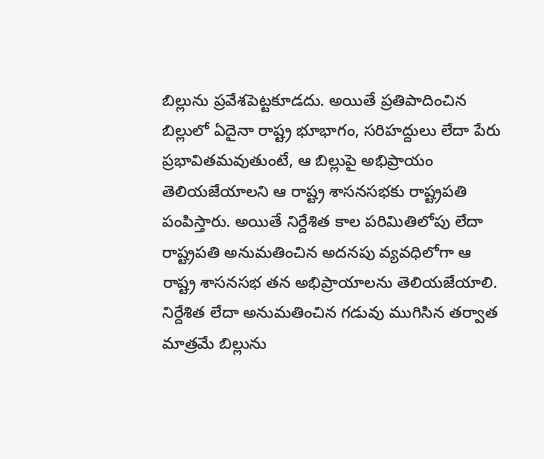బిల్లును ప్రవేశపెట్టకూడదు. అయితే ప్రతిపాదించిన బిల్లులో ఏదైనా రాష్ట్ర భూభాగం, సరిహద్దులు లేదా పేరు ప్రభావితమవుతుంటే, ఆ బిల్లుపై అభిప్రాయం తెలియజేయాలని ఆ రాష్ట్ర శాసనసభకు రాష్ట్రపతి పంపిస్తారు. అయితే నిర్దేశిత కాల పరిమితిలోపు లేదా రాష్ట్రపతి అనుమతించిన అదనపు వ్యవధిలోగా ఆ రాష్ట్ర శాసనసభ తన అభిప్రాయాలను తెలియజేయాలి. నిర్దేశిత లేదా అనుమతించిన గడువు ముగిసిన తర్వాత మాత్రమే బిల్లును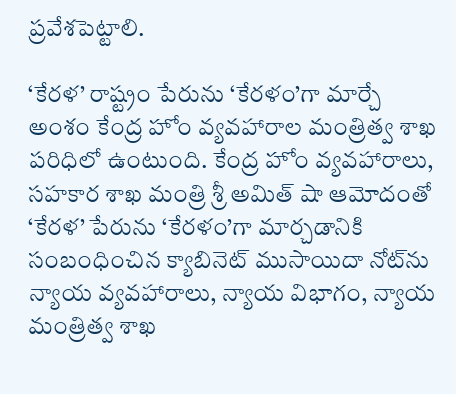ప్రవేశపెట్టాలి.

‘కేరళ’ రాష్ట్రం పేరును ‘కేరళం’గా మార్చే అంశం కేంద్ర హోం వ్యవహారాల మంత్రిత్వ శాఖ పరిధిలో ఉంటుంది. కేంద్ర హోం వ్యవహారాలు, సహకార శాఖ మంత్రి శ్రీ అమిత్ షా ఆమోదంతో ‘కేరళ’ పేరును ‘కేరళం’గా మార్చడానికి సంబంధించిన క్యాబినెట్ ముసాయిదా నోట్‌ను న్యాయ వ్యవహారాలు, న్యాయ విభాగం, న్యాయ మంత్రిత్వ శాఖ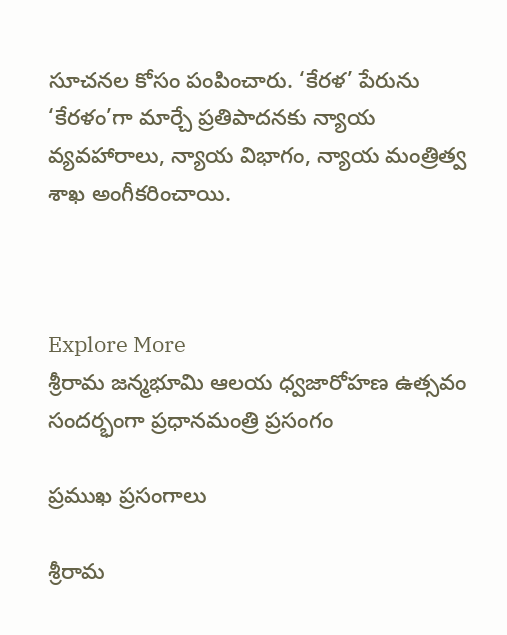సూచనల కోసం పంపించారు. ‘కేరళ’ పేరును ‘కేరళం’గా మార్చే ప్రతిపాదనకు న్యాయ వ్యవహారాలు, న్యాయ విభాగం, న్యాయ మంత్రిత్వ శాఖ అంగీకరించాయి.



Explore More
శ్రీరామ జన్మభూమి ఆలయ ధ్వజారోహణ ఉత్సవం సందర్భంగా ప్రధానమంత్రి ప్రసంగం

ప్రముఖ ప్రసంగాలు

శ్రీరామ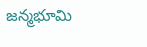జన్మభూమి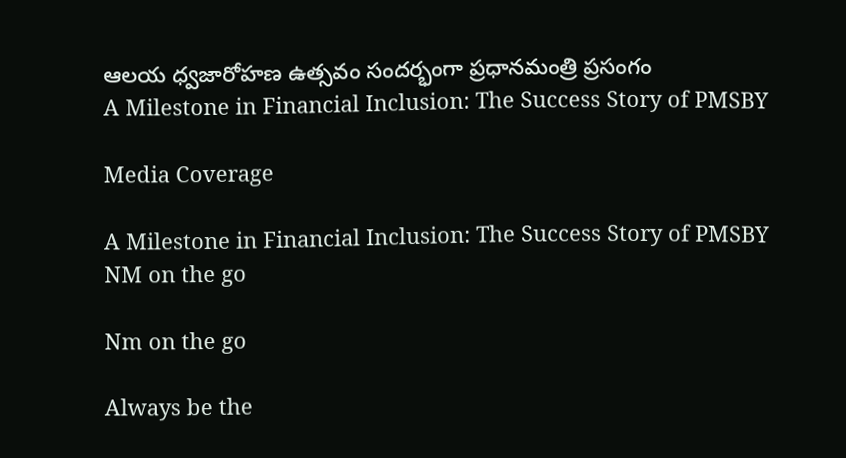ఆలయ ధ్వజారోహణ ఉత్సవం సందర్భంగా ప్రధానమంత్రి ప్రసంగం
A Milestone in Financial Inclusion: The Success Story of PMSBY

Media Coverage

A Milestone in Financial Inclusion: The Success Story of PMSBY
NM on the go

Nm on the go

Always be the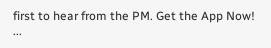first to hear from the PM. Get the App Now!
...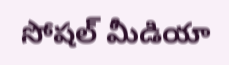సోషల్ మీడియా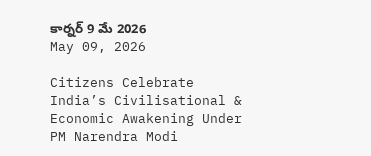కార్నర్ 9 మే 2026
May 09, 2026

Citizens Celebrate India’s Civilisational & Economic Awakening Under PM Narendra Modi